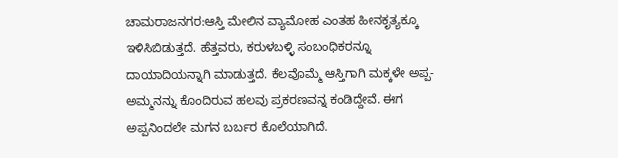ಚಾಮರಾಜನಗರ:ಆಸ್ತಿ ಮೇಲಿನ ವ್ಯಾಮೋಹ ಎಂತಹ ಹೀನಕೃತ್ಯಕ್ಕೂ ಇಳಿಸಿಬಿಡುತ್ತದೆ. ಹೆತ್ತವರು, ಕರುಳಬಳ್ಳಿ ಸಂಬಂಧಿಕರನ್ನೂ ದಾಯಾದಿಯನ್ನಾಗಿ ಮಾಡುತ್ತದೆ. ಕೆಲವೊಮ್ಮೆ ಆಸ್ತಿಗಾಗಿ ಮಕ್ಕಳೇ ಅಪ್ಪ-ಅಮ್ಮನನ್ನು ಕೊಂದಿರುವ ಹಲವು ಪ್ರಕರಣವನ್ನ ಕಂಡಿದ್ದೇವೆ. ಈಗ ಅಪ್ಪನಿಂದಲೇ ಮಗನ ಬರ್ಬರ ಕೊಲೆಯಾಗಿದೆ.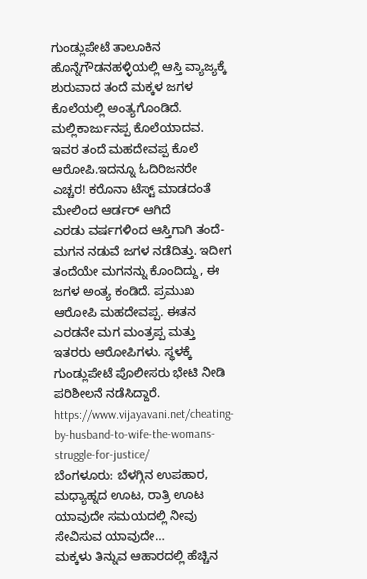ಗುಂಡ್ಲುಪೇಟೆ ತಾಲೂಕಿನ ಹೊನ್ನೆಗೌಡನಹಳ್ಳಿಯಲ್ಲಿ ಆಸ್ತಿ ವ್ಯಾಜ್ಯಕ್ಕೆ ಶುರುವಾದ ತಂದೆ ಮಕ್ಕಳ ಜಗಳ ಕೊಲೆಯಲ್ಲಿ ಅಂತ್ಯಗೊಂಡಿದೆ. ಮಲ್ಲಿಕಾರ್ಜುನಪ್ಪ ಕೊಲೆಯಾದವ. ಇವರ ತಂದೆ ಮಹದೇವಪ್ಪ ಕೊಲೆ ಆರೋಪಿ.ಇದನ್ನೂ ಓದಿರಿಜನರೇ ಎಚ್ಚರ! ಕರೊನಾ ಟೆಸ್ಟ್ ಮಾಡದಂತೆ ಮೇಲಿಂದ ಆರ್ಡರ್ ಆಗಿದೆ
ಎರಡು ವರ್ಷಗಳಿಂದ ಆಸ್ತಿಗಾಗಿ‌ ತಂದೆ-ಮಗನ ನಡುವೆ ಜಗಳ ನಡೆದಿತ್ತು. ಇದೀಗ ತಂದೆಯೇ ಮಗನನ್ನು ಕೊಂದಿದ್ದು, ಈ ಜಗಳ ಅಂತ್ಯ ಕಂಡಿದೆ. ಪ್ರಮುಖ ಆರೋಪಿ ಮಹದೇವಪ್ಪ. ಈತನ ಎರಡನೇ ಮಗ ಮಂತ್ರಪ್ಪ ಮತ್ತು ಇತರರು ಆರೋಪಿಗಳು. ಸ್ಥಳಕ್ಕೆ ಗುಂಡ್ಲುಪೇಟೆ ಪೊಲೀಸರು ಭೇಟಿ ನೀಡಿ ಪರಿಶೀಲನೆ ನಡೆಸಿದ್ದಾರೆ.
https://www.vijayavani.net/cheating-by-husband-to-wife-the-womans-struggle-for-justice/
ಬೆಂಗಳೂರು: ಬೆಳಗ್ಗಿನ ಉಪಹಾರ, ಮಧ್ಯಾಹ್ನದ ಊಟ, ರಾತ್ರಿ ಊಟ ಯಾವುದೇ ಸಮಯದಲ್ಲಿ ನೀವು ಸೇವಿಸುವ ಯಾವುದೇ…
ಮಕ್ಕಳು ತಿನ್ನುವ ಆಹಾರದಲ್ಲಿ ಹೆಚ್ಚಿನ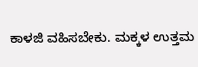ಕಾಳಜಿ ವಹಿಸಬೇಕು. ಮಕ್ಕಳ ಉತ್ತಮ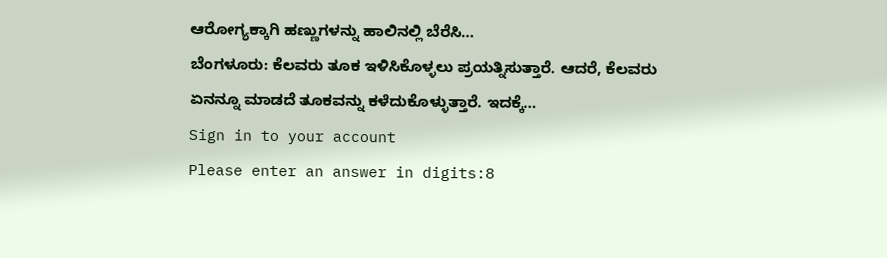ಆರೋಗ್ಯಕ್ಕಾಗಿ ಹಣ್ಣುಗಳನ್ನು ಹಾಲಿನಲ್ಲಿ ಬೆರೆಸಿ…
ಬೆಂಗಳೂರು: ಕೆಲವರು ತೂಕ ಇಳಿಸಿಕೊಳ್ಳಲು ಪ್ರಯತ್ನಿಸುತ್ತಾರೆ. ಆದರೆ, ಕೆಲವರು ಏನನ್ನೂ ಮಾಡದೆ ತೂಕವನ್ನು ಕಳೆದುಕೊಳ್ಳುತ್ತಾರೆ. ಇದಕ್ಕೆ…
Sign in to your account
Please enter an answer in digits:8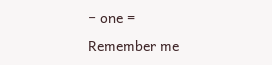− one =
Remember me